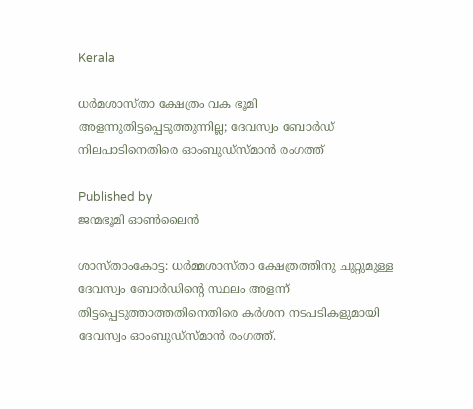Kerala

ധര്‍മശാസ്താ ക്ഷേത്രം വക ഭൂമി അളന്നുതിട്ടപ്പെടുത്തുന്നില്ല; ദേവസ്വം ബോര്‍ഡ് നിലപാടിനെതിരെ ഓംബുഡ്‌സ്മാന്‍ രംഗത്ത്

Published by
ജന്മഭൂമി ഓണ്‍ലൈന്‍

ശാസ്താംകോട്ട: ധര്‍മ്മശാസ്താ ക്ഷേത്രത്തിനു ചുറ്റുമുള്ള ദേവസ്വം ബോര്‍ഡിന്റെ സ്ഥലം അളന്ന് തിട്ടപ്പെടുത്താത്തതിനെതിരെ കര്‍ശന നടപടികളുമായി ദേവസ്വം ഓംബുഡ്‌സ്മാന്‍ രംഗത്ത്.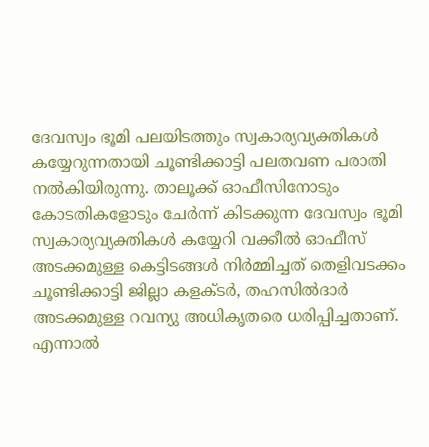ദേവസ്വം ഭൂമി പലയിടത്തും സ്വകാര്യവ്യക്തികള്‍ കയ്യേറുന്നതായി ചൂണ്ടിക്കാട്ടി പലതവണ പരാതി നല്‍കിയിരുന്നു. താലൂക്ക് ഓഫീസിനോടും കോടതികളോടും ചേര്‍ന്ന് കിടക്കുന്ന ദേവസ്വം ഭൂമി സ്വകാര്യവ്യക്തികള്‍ കയ്യേറി വക്കീല്‍ ഓഫീസ് അടക്കമുള്ള കെട്ടിടങ്ങള്‍ നിര്‍മ്മിച്ചത് തെളിവടക്കം ചൂണ്ടിക്കാട്ടി ജില്ലാ കളക്ടര്‍, തഹസില്‍ദാര്‍ അടക്കമുള്ള റവന്യു അധികൃതരെ ധരിപ്പിച്ചതാണ്. എന്നാല്‍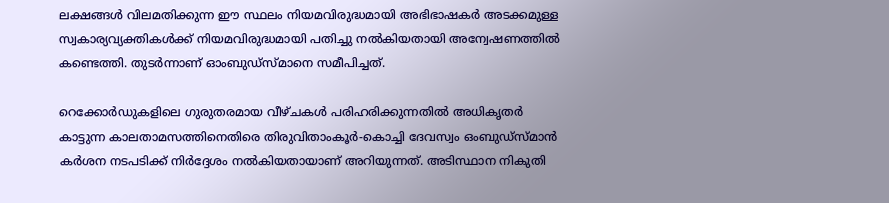ലക്ഷങ്ങള്‍ വിലമതിക്കുന്ന ഈ സ്ഥലം നിയമവിരുദ്ധമായി അഭിഭാഷകര്‍ അടക്കമുള്ള സ്വകാര്യവ്യക്തികള്‍ക്ക് നിയമവിരുദ്ധമായി പതിച്ചു നല്‍കിയതായി അന്വേഷണത്തില്‍ കണ്ടെത്തി. തുടര്‍ന്നാണ് ഓംബുഡ്‌സ്മാനെ സമീപിച്ചത്.

റെക്കോര്‍ഡുകളിലെ ഗുരുതരമായ വീഴ്ചകള്‍ പരിഹരിക്കുന്നതില്‍ അധികൃതര്‍ കാട്ടുന്ന കാലതാമസത്തിനെതിരെ തിരുവിതാംകൂര്‍-കൊച്ചി ദേവസ്വം ഒംബുഡ്‌സ്മാന്‍ കര്‍ശന നടപടിക്ക് നിര്‍ദ്ദേശം നല്‍കിയതായാണ് അറിയുന്നത്. അടിസ്ഥാന നികുതി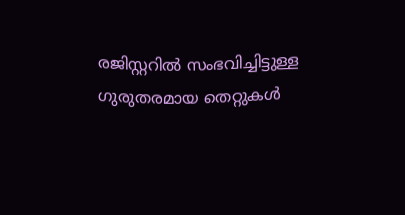രജിസ്റ്ററില്‍ സംഭവിച്ചിട്ടുള്ള ഗുരുതരമായ തെറ്റുകള്‍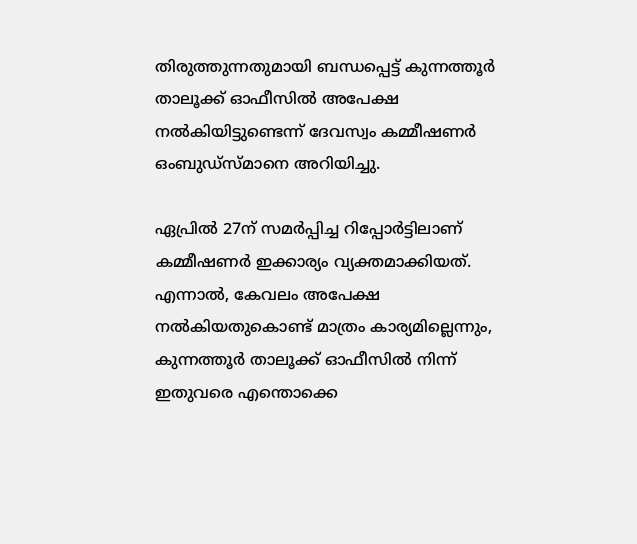തിരുത്തുന്നതുമായി ബന്ധപ്പെട്ട് കുന്നത്തൂര്‍ താലൂക്ക് ഓഫീസില്‍ അപേക്ഷ നല്‍കിയിട്ടുണ്ടെന്ന് ദേവസ്വം കമ്മീഷണര്‍ ഒംബുഡ്‌സ്മാനെ അറിയിച്ചു.

ഏപ്രില്‍ 27ന് സമര്‍പ്പിച്ച റിപ്പോര്‍ട്ടിലാണ് കമ്മീഷണര്‍ ഇക്കാര്യം വ്യക്തമാക്കിയത്. എന്നാല്‍, കേവലം അപേക്ഷ നല്‍കിയതുകൊണ്ട് മാത്രം കാര്യമില്ലെന്നും, കുന്നത്തൂര്‍ താലൂക്ക് ഓഫീസില്‍ നിന്ന് ഇതുവരെ എന്തൊക്കെ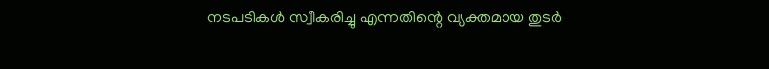നടപടികള്‍ സ്വീകരിച്ചു എന്നതിന്റെ വ്യക്തമായ തുടര്‍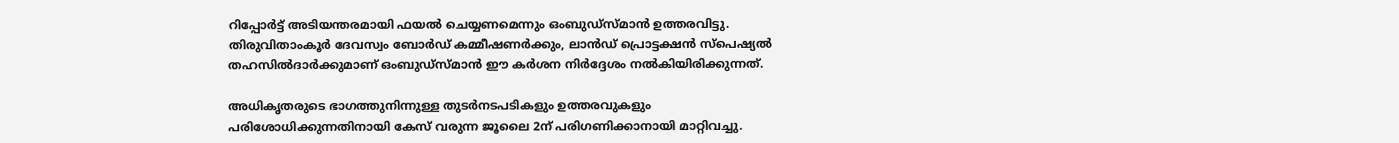റിപ്പോര്‍ട്ട് അടിയന്തരമായി ഫയല്‍ ചെയ്യണമെന്നും ഒംബുഡ്‌സ്മാന്‍ ഉത്തരവിട്ടു. തിരുവിതാംകൂര്‍ ദേവസ്വം ബോര്‍ഡ് കമ്മീഷണര്‍ക്കും, ലാന്‍ഡ് പ്രൊട്ടക്ഷന്‍ സ്‌പെഷ്യല്‍ തഹസില്‍ദാര്‍ക്കുമാണ് ഒംബുഡ്‌സ്മാന്‍ ഈ കര്‍ശന നിര്‍ദ്ദേശം നല്‍കിയിരിക്കുന്നത്.

അധികൃതരുടെ ഭാഗത്തുനിന്നുള്ള തുടര്‍നടപടികളും ഉത്തരവുകളും പരിശോധിക്കുന്നതിനായി കേസ് വരുന്ന ജൂലൈ 2ന് പരിഗണിക്കാനായി മാറ്റിവച്ചു.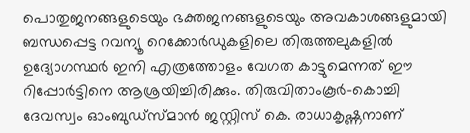പൊതുജനങ്ങളുടെയും ഭക്തജനങ്ങളുടെയും അവകാശങ്ങളുമായി ബന്ധപ്പെട്ട റവന്യൂ റെക്കോര്‍ഡുകളിലെ തിരുത്തലുകളില്‍ ഉദ്യോഗസ്ഥര്‍ ഇനി എത്രത്തോളം വേഗത കാട്ടുമെന്നത് ഈ റിപ്പോര്‍ട്ടിനെ ആശ്രയിച്ചിരിക്കും. തിരുവിതാംകൂര്‍-കൊച്ചി ദേവസ്വം ഓംബുഡ്‌സ്മാന്‍ ജസ്റ്റിസ് കെ. രാധാകൃഷ്ണനാണ്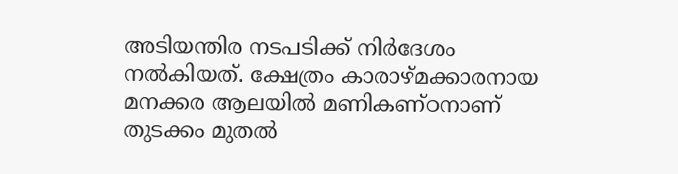അടിയന്തിര നടപടിക്ക് നിര്‍ദേശം നല്‍കിയത്. ക്ഷേത്രം കാരാഴ്മക്കാരനായ മനക്കര ആലയില്‍ മണികണ്ഠനാണ് തുടക്കം മുതല്‍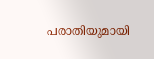പരാതിയുമായി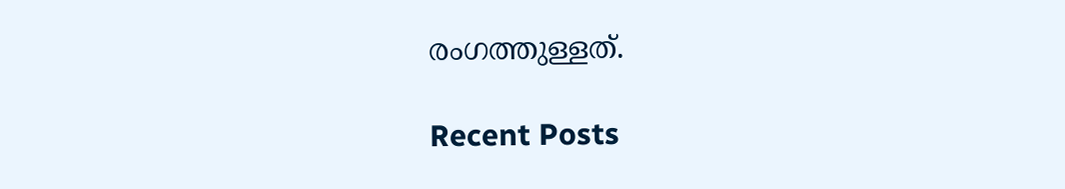രംഗത്തുള്ളത്.

Recent Posts